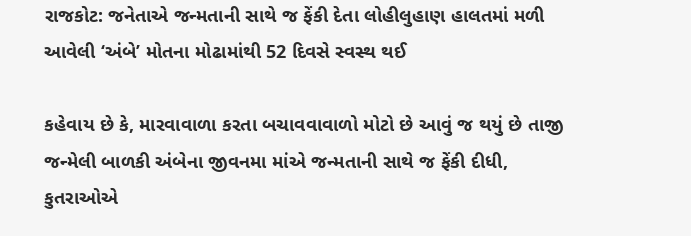રાજકોટ: જનેતાએ જન્મતાની સાથે જ ફેંકી દેતા લોહીલુહાણ હાલતમાં મળી આવેલી ‘અંબે’ મોતના મોઢામાંથી 52 દિવસે સ્વસ્થ થઈ

કહેવાય છે કે, મારવાવાળા કરતા બચાવવાવાળો મોટો છે આવું જ થયું છે તાજી જન્મેલી બાળકી અંબેના જીવનમા માંએ જન્મતાની સાથે જ ફેંકી દીધી, કુતરાઓએ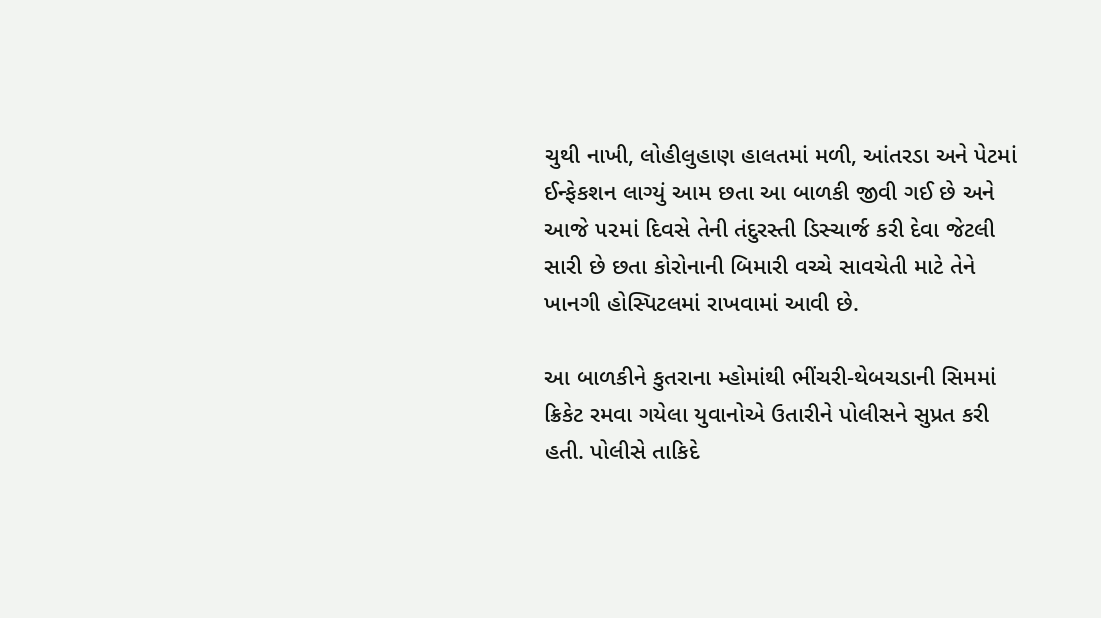ચુથી નાખી, લોહીલુહાણ હાલતમાં મળી, આંતરડા અને પેટમાં ઈન્ફેકશન લાગ્યું આમ છતા આ બાળકી જીવી ગઈ છે અને આજે ૫૨માં દિવસે તેની તંદુરસ્તી ડિસ્ચાર્જ કરી દેવા જેટલી સારી છે છતા કોરોનાની બિમારી વચ્ચે સાવચેતી માટે તેને ખાનગી હોસ્પિટલમાં રાખવામાં આવી છે.

આ બાળકીને કુતરાના મ્હોમાંથી ભીંચરી-થેબચડાની સિમમાં ક્રિકેટ રમવા ગયેલા યુવાનોએ ઉતારીને પોલીસને સુપ્રત કરી હતી. પોલીસે તાકિદે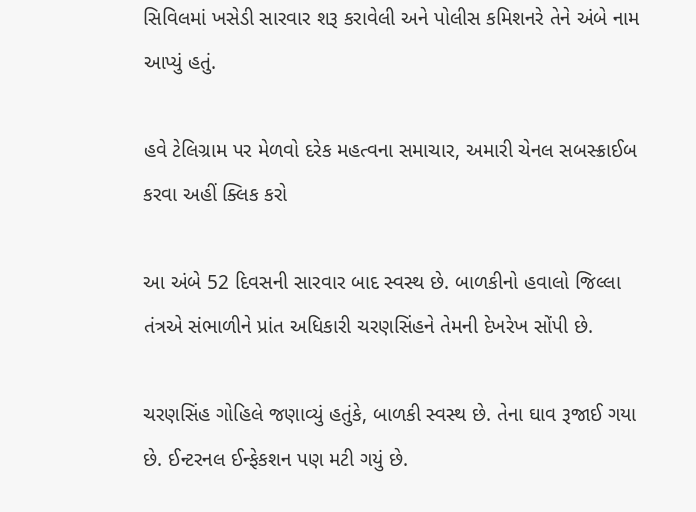સિવિલમાં ખસેડી સારવાર શરૂ કરાવેલી અને પોલીસ કમિશનરે તેને અંબે નામ આપ્યું હતું.

હવે ટેલિગ્રામ પર મેળવો દરેક મહત્વના સમાચાર, અમારી ચેનલ સબસ્ક્રાઈબ કરવા અહીં ક્લિક કરો

આ અંબે 52 દિવસની સારવાર બાદ સ્વસ્થ છે. બાળકીનો હવાલો જિલ્લા તંત્રએ સંભાળીને પ્રાંત અધિકારી ચરણસિંહને તેમની દેખરેખ સોંપી છે.

ચરણસિંહ ગોહિલે જણાવ્યું હતુંકે, બાળકી સ્વસ્થ છે. તેના ઘાવ રૂજાઈ ગયા છે. ઈન્ટરનલ ઈન્ફેકશન પણ મટી ગયું છે.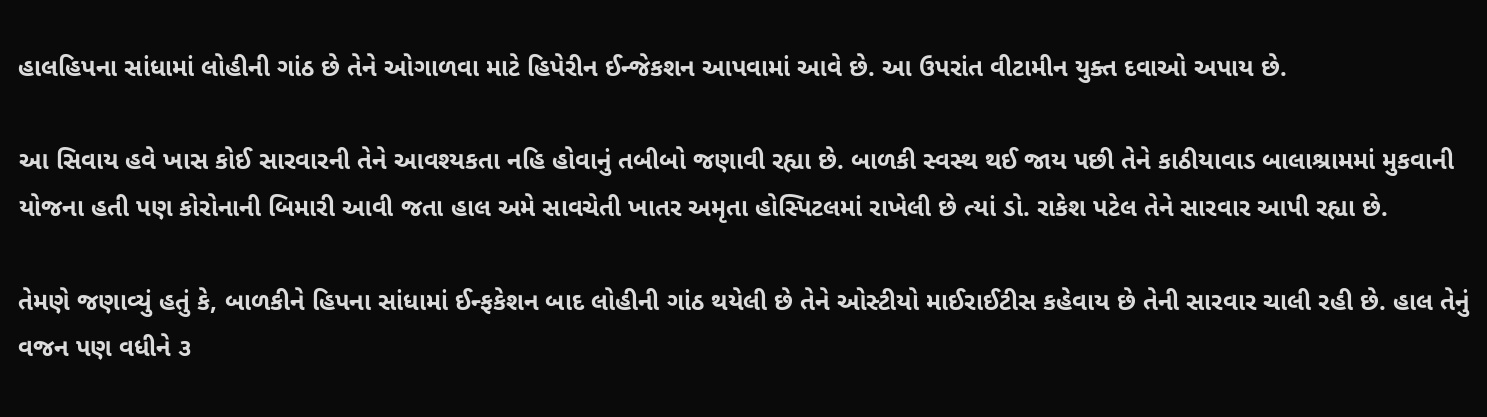હાલહિપના સાંધામાં લોહીની ગાંઠ છે તેને ઓગાળવા માટે હિપેરીન ઈન્જેકશન આપવામાં આવે છે. આ ઉપરાંત વીટામીન યુક્ત દવાઓ અપાય છે.

આ સિવાય હવે ખાસ કોઈ સારવારની તેને આવશ્યકતા નહિ હોવાનું તબીબો જણાવી રહ્યા છે. બાળકી સ્વસ્થ થઈ જાય પછી તેને કાઠીયાવાડ બાલાશ્રામમાં મુકવાની યોજના હતી પણ કોરોનાની બિમારી આવી જતા હાલ અમે સાવચેતી ખાતર અમૃતા હોસ્પિટલમાં રાખેલી છે ત્યાં ડો. રાકેશ પટેલ તેને સારવાર આપી રહ્યા છે.

તેમણે જણાવ્યું હતું કે, બાળકીને હિપના સાંધામાં ઈન્ફકેશન બાદ લોહીની ગાંઠ થયેલી છે તેને ઓસ્ટીયો માઈરાઈટીસ કહેવાય છે તેની સારવાર ચાલી રહી છે. હાલ તેનું વજન પણ વધીને ૩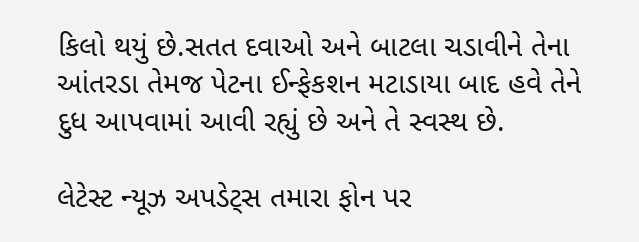કિલો થયું છે.સતત દવાઓ અને બાટલા ચડાવીને તેના આંતરડા તેમજ પેટના ઈન્ફેકશન મટાડાયા બાદ હવે તેને દુધ આપવામાં આવી રહ્યું છે અને તે સ્વસ્થ છે.

લેટેસ્ટ ન્યૂઝ અપડેટ્સ તમારા ફોન પર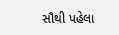સૌથી પહેલા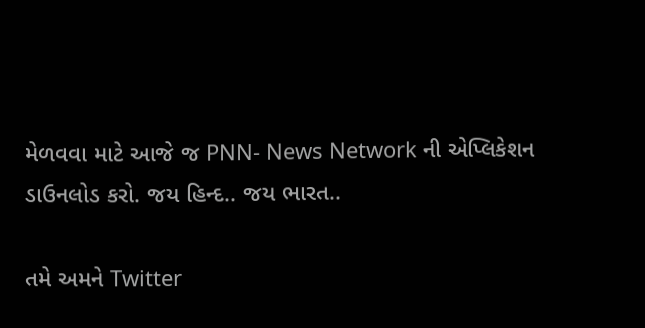મેળવવા માટે આજે જ PNN- News Network ની એપ્લિકેશન ડાઉનલોડ કરો. જય હિન્દ.. જય ભારત..

તમે અમને Twitter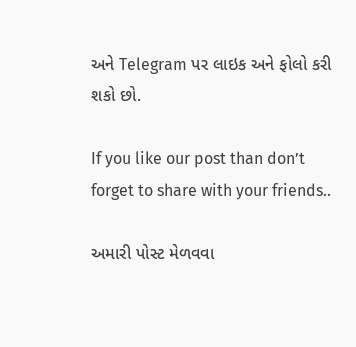અને Telegram પર લાઇક અને ફોલો કરી શકો છો.

If you like our post than don’t forget to share with your friends..

અમારી પોસ્ટ મેળવવા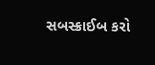સબસ્ક્રાઈબ કરો